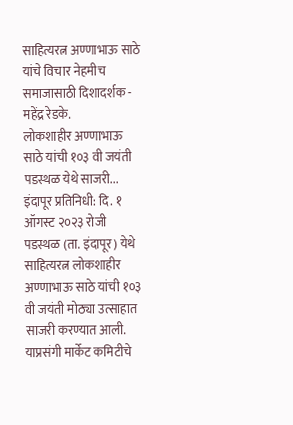साहित्यरत्न अण्णाभाऊ साठे यांचे विचार नेहमीच समाजासाठी दिशादर्शक - महेंद्र रेडके.
लोकशाहीर अण्णाभाऊ साठे यांची १०३ वी जयंती पडस्थळ येथे साजरी...
इंदापूर प्रतिनिधी: दि. १ ऑगस्ट २०२३ रोजी पडस्थळ (ता. इंदापूर) येथे साहित्यरत्न लोकशाहीर अण्णाभाऊ साठे यांची १०३ वी जयंती मोठ्या उत्साहात साजरी करण्यात आली.
याप्रसंगी मार्केट कमिटीचे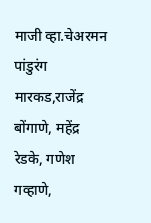माजी व्हा.चेअरमन पांडुरंग मारकड,राजेंद्र बोंगाणे, महेंद्र रेडके, गणेश गव्हाणे,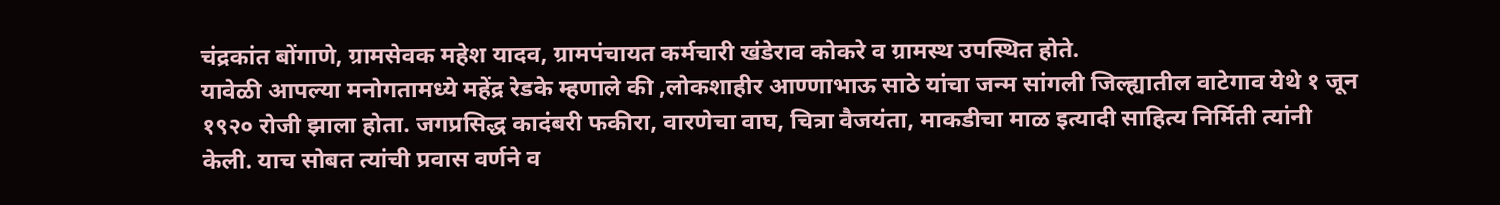चंद्रकांत बोंगाणे, ग्रामसेवक महेश यादव, ग्रामपंचायत कर्मचारी खंडेराव कोकरे व ग्रामस्थ उपस्थित होते.
यावेळी आपल्या मनोगतामध्ये महेंद्र रेडके म्हणाले की ,लोकशाहीर आण्णाभाऊ साठे यांचा जन्म सांगली जिल्ह्यातील वाटेगाव येथे १ जून १९२० रोजी झाला होता. जगप्रसिद्ध कादंबरी फकीरा, वारणेचा वाघ, चित्रा वैजयंता, माकडीचा माळ इत्यादी साहित्य निर्मिती त्यांनी केली. याच सोबत त्यांची प्रवास वर्णने व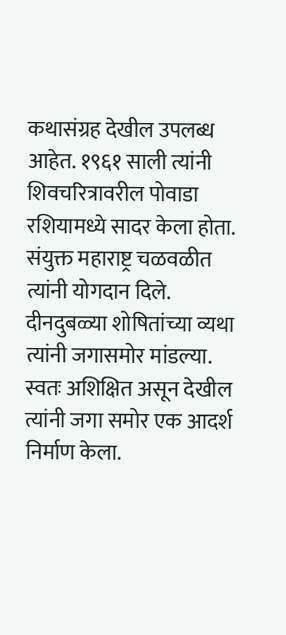कथासंग्रह देखील उपलब्ध आहेत. १९६१ साली त्यांनी शिवचरित्रावरील पोवाडा रशियामध्ये सादर केला होता. संयुक्त महाराष्ट्र चळवळीत त्यांनी योगदान दिले. दीनदुबळ्या शोषितांच्या व्यथा त्यांनी जगासमोर मांडल्या. स्वतः अशिक्षित असून देखील त्यांनी जगा समोर एक आदर्श निर्माण केला.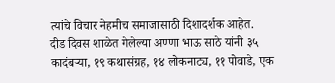त्यांचे विचार नेहमीच समाजासाठी दिशादर्शक आहेत.
दीड दिवस शाळेत गेलेल्या अण्णा भाऊ साठे यांनी ३५ कादंबऱ्या, १९ कथासंग्रह, १४ लोकनाट्य, ११ पोवाडे, एक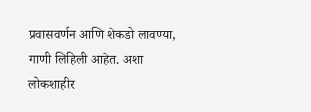प्रवासवर्णन आणि शेकडो लावण्या, गाणी लिहिली आहेत. अशा लोकशाहीर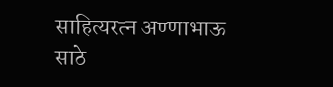साहित्यरत्न अण्णाभाऊ साठे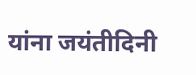यांना जयंतीदिनी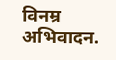विनम्र अभिवादन.